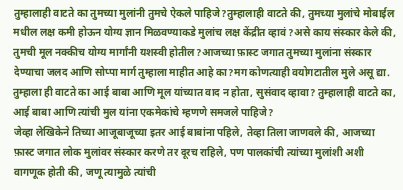तुम्हालाही वाटते का तुमच्या मुलांनी तुमचे ऐकले पाहिजे?तुम्हालाही वाटते की, तुमच्या मुलांचे मोबाईल मधील लक्ष कमी होऊन योग्य ज्ञान मिळवण्याकडे मुलांच लक्ष केंद्रीत व्हावं?असे काय संस्कार केले की, तुमची मूल नक्कीच योग्य मार्गांनी यशस्वी होतील?आजच्या फ़ास्ट जगात तुमच्या मुलांना संस्कार देण्याचा जलद आणि सोप्पा मार्ग तुम्हाला माहीत आहे का?मग कोणत्याही वयोगटातील मुले असू द्या. तुम्हाला ही वाटते का आई बाबा आणि मूल यांच्यात वाद न होता, सुसंवाद व्हावा? तुम्हालाही वाटते का, आई बाबा आणि त्यांची मुल यांना एकमेकांचे म्हणणे समजले पाहिजे?
जेव्हा लेखिकेने तिच्या आजूबाजूच्या इतर आई बाबांना पहिले, तेव्हा तिला जाणवले की, आजच्या फ़ास्ट जगात लोक मुलांवर संस्कार करणे तर दूरच राहिले, पण पालकांची त्यांच्या मुलांशी अशी वागणूक होती की, जणू त्यामुळे त्यांची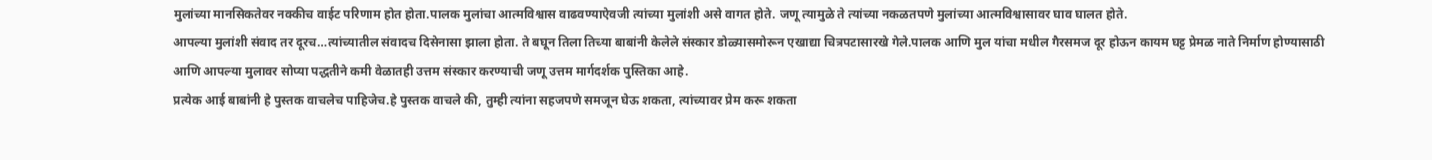मुलांच्या मानसिकतेवर नक्कीच वाईट परिणाम होत होता.पालक मुलांचा आत्मविश्वास वाढवण्याऐवजी त्यांच्या मुलांशी असे वागत होते. जणू त्यामुळे ते त्यांच्या नकळतपणे मुलांच्या आत्मविश्वासावर घाव घालत होते.
आपल्या मुलांशी संवाद तर दूरच…त्यांच्यातील संवादच दिसेनासा झाला होता. ते बघून तिला तिच्या बाबांनी केलेले संस्कार डोळ्यासमोरून एखाद्या चित्रपटासारखे गेले.पालक आणि मुल यांचा मधील गैरसमज दूर होऊन कायम घट्ट प्रेमळ नाते निर्माण होण्यासाठी आणि आपल्या मुलावर सोप्या पद्धतीने कमी वेळातही उत्तम संस्कार करण्याची जणू उत्तम मार्गदर्शक पुस्तिका आहे.
प्रत्येक आई बाबांनी हे पुस्तक वाचलेच पाहिजेच.हे पुस्तक वाचले की, तुम्ही त्यांना सहजपणे समजून घेऊ शकता, त्यांच्यावर प्रेम करू शकता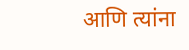आणि त्यांना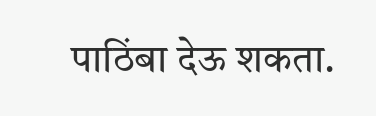पाठिंबा देऊ शकता.